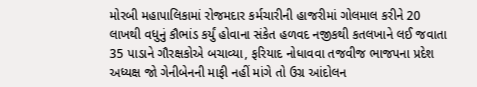મોરબી મહાપાલિકામાં રોજમદાર કર્મચારીની હાજરીમાં ગોલમાલ કરીને 20 લાખથી વધુનું કૌભાંડ કર્યું હોવાના સંકેત હળવદ નજીકથી કતલખાને લઈ જવાતા 35 પાડાને ગૌરક્ષકોએ બચાવ્યા, ફરિયાદ નોધાવવા તજવીજ ભાજપના પ્રદેશ અધ્યક્ષ જો ગેનીબેનની માફી નહીં માંગે તો ઉગ્ર આંદોલન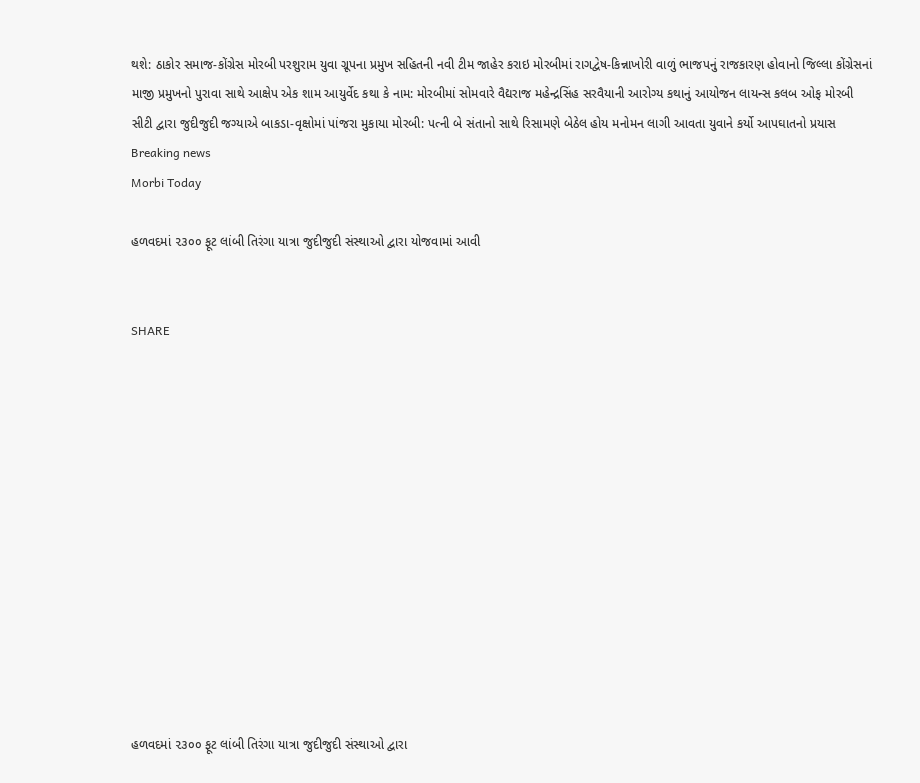થશે: ઠાકોર સમાજ-કોંગ્રેસ મોરબી પરશુરામ યુવા ગ્રૂપના પ્રમુખ સહિતની નવી ટીમ જાહેર કરાઇ મોરબીમાં રાગદ્વેષ-કિન્નાખોરી વાળું ભાજપનું રાજકારણ હોવાનો જિલ્લા કોંગ્રેસનાં માજી પ્રમુખનો પુરાવા સાથે આક્ષેપ એક શામ આયુર્વેદ કથા કે નામ: મોરબીમાં સોમવારે વૈદ્યરાજ મહેન્દ્રસિંહ સરવૈયાની આરોગ્ય કથાનું આયોજન લાયન્સ કલબ ઓફ મોરબી સીટી દ્વારા જુદીજુદી જગ્યાએ બાકડા-વૃક્ષોમાં પાંજરા મુકાયા મોરબી: પત્ની બે સંતાનો સાથે રિસામણે બેઠેલ હોય મનોમન લાગી આવતા યુવાને કર્યો આપઘાતનો પ્રયાસ
Breaking news
Morbi Today

હળવદમાં ૨૩૦૦ ફૂટ લાંબી તિરંગા યાત્રા જુદીજુદી સંસ્થાઓ દ્વારા યોજવામાં આવી


SHARE













હળવદમાં ૨૩૦૦ ફૂટ લાંબી તિરંગા યાત્રા જુદીજુદી સંસ્થાઓ દ્વારા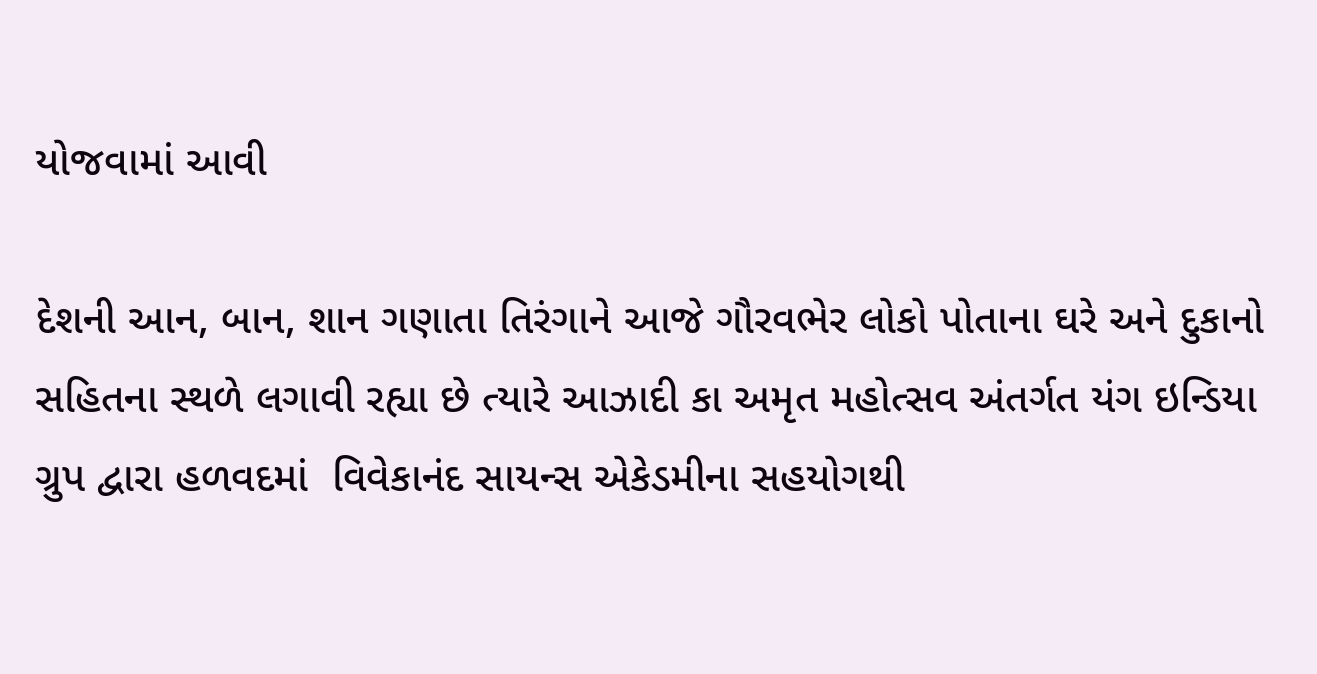યોજવામાં આવી

દેશની આન, બાન, શાન ગણાતા તિરંગાને આજે ગૌરવભેર લોકો પોતાના ઘરે અને દુકાનો સહિતના સ્થળે લગાવી રહ્યા છે ત્યારે આઝાદી કા અમૃત મહોત્સવ અંતર્ગત યંગ ઇન્ડિયા ગ્રુપ દ્વારા હળવદમાં  વિવેકાનંદ સાયન્સ એકેડમીના સહયોગથી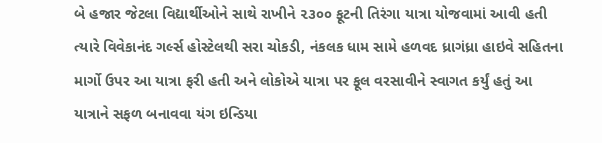બે હજાર જેટલા વિદ્યાર્થીઓને સાથે રાખીને ૨૩૦૦ ફૂટની તિરંગા યાત્રા યોજવામાં આવી હતી ત્યારે વિવેકાનંદ ગર્લ્સ હોસ્ટેલથી સરા ચોકડી, નંકલક ધામ સામે હળવદ ધ્રાગંધ્રા હાઇવે સહિતના માર્ગો ઉપર આ યાત્રા ફરી હતી અને લોકોએ યાત્રા પર ફૂલ વરસાવીને સ્વાગત કર્યું હતું આ યાત્રાને સફળ બનાવવા યંગ ઇન્ડિયા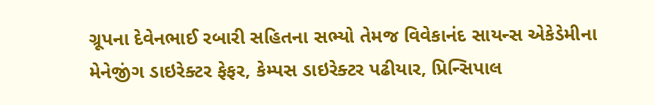ગ્રૂપના દેવેનભાઈ રબારી સહિતના સભ્યો તેમજ વિવેકાનંદ સાયન્સ એકેડેમીના મેનેજીંગ ડાઇરેક્ટર ફેફર, કેમ્પસ ડાઇરેક્ટર પઢીયાર, પ્રિન્સિપાલ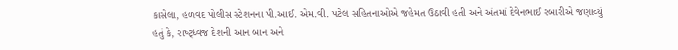કાસેલા, હળવદ પોલીસ સ્ટેશનના પી.આઈ. એમ.વી. પટેલ સહિતનાઓએ જહેમત ઉઠાવી હતી અને અંતમાં દેવેનભાઈ રબારીએ જણાવ્યું હતું કે, રાષ્ટ્ધ્વજ દેશની આન બાન અને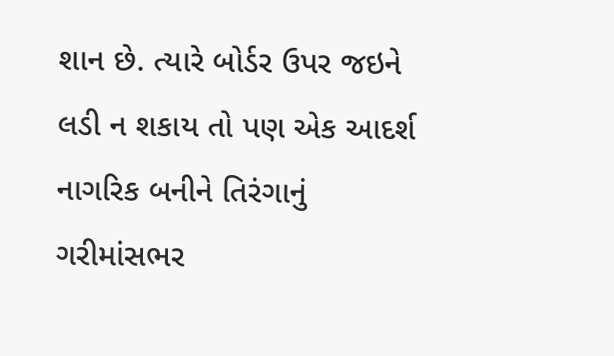શાન છે. ત્યારે બોર્ડર ઉપર જઇને લડી ન શકાય તો પણ એક આદર્શ નાગરિક બનીને તિરંગાનું ગરીમાંસભર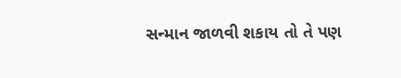સન્માન જાળવી શકાય તો તે પણ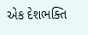એક દેશભક્તિ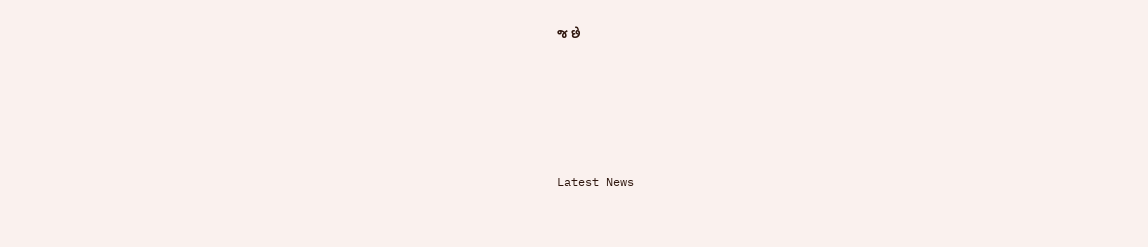જ છે






Latest News